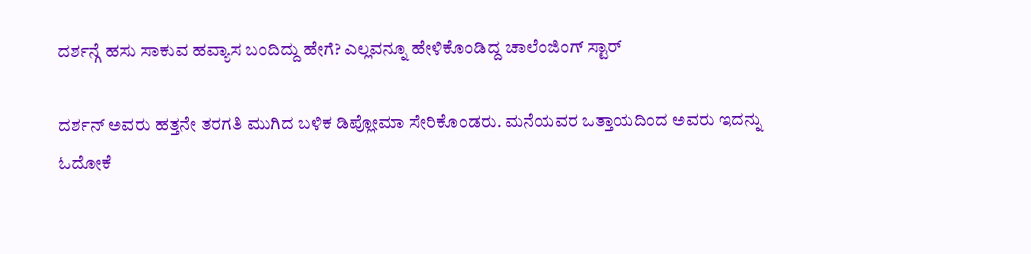ದರ್ಶನ್ಗೆ ಹಸು ಸಾಕುವ ಹವ್ಯಾಸ ಬಂದಿದ್ದು ಹೇಗೆ? ಎಲ್ಲವನ್ನೂ ಹೇಳಿಕೊಂಡಿದ್ದ ಚಾಲೆಂಜಿಂಗ್ ಸ್ಟಾರ್

ದರ್ಶನ್ ಅವರು ಹತ್ತನೇ ತರಗತಿ ಮುಗಿದ ಬಳಿಕ ಡಿಪ್ಲೋಮಾ ಸೇರಿಕೊಂಡರು. ಮನೆಯವರ ಒತ್ತಾಯದಿಂದ ಅವರು ಇದನ್ನು ಓದೋಕೆ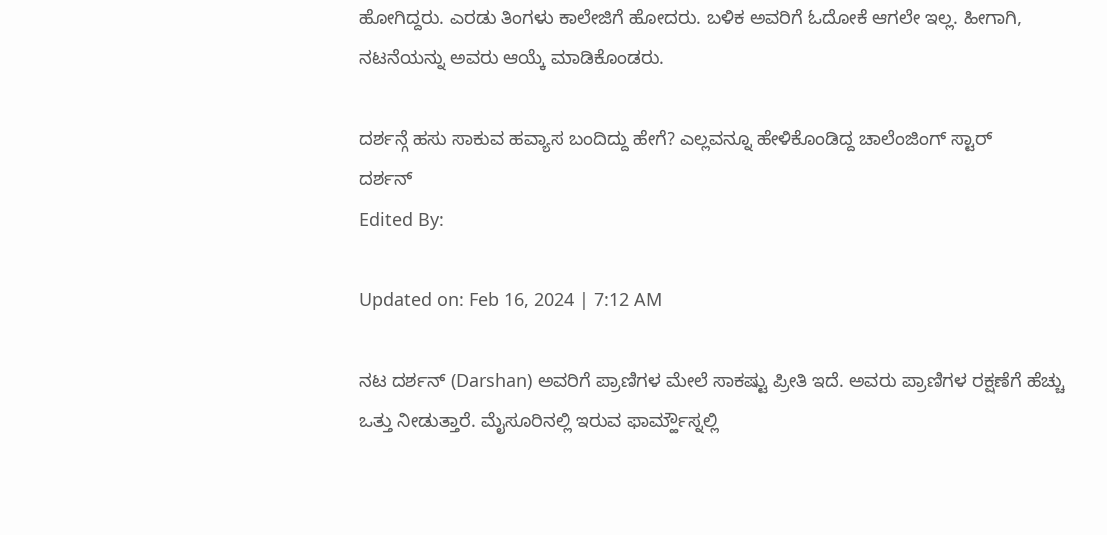ಹೋಗಿದ್ದರು. ಎರಡು ತಿಂಗಳು ಕಾಲೇಜಿಗೆ ಹೋದರು. ಬಳಿಕ ಅವರಿಗೆ ಓದೋಕೆ ಆಗಲೇ ಇಲ್ಲ. ಹೀಗಾಗಿ, ನಟನೆಯನ್ನು ಅವರು ಆಯ್ಕೆ ಮಾಡಿಕೊಂಡರು.

ದರ್ಶನ್ಗೆ ಹಸು ಸಾಕುವ ಹವ್ಯಾಸ ಬಂದಿದ್ದು ಹೇಗೆ? ಎಲ್ಲವನ್ನೂ ಹೇಳಿಕೊಂಡಿದ್ದ ಚಾಲೆಂಜಿಂಗ್ ಸ್ಟಾರ್
ದರ್ಶನ್
Edited By:

Updated on: Feb 16, 2024 | 7:12 AM

ನಟ ದರ್ಶನ್ (Darshan) ಅವರಿಗೆ ಪ್ರಾಣಿಗಳ ಮೇಲೆ ಸಾಕಷ್ಟು ಪ್ರೀತಿ ಇದೆ. ಅವರು ಪ್ರಾಣಿಗಳ ರಕ್ಷಣೆಗೆ ಹೆಚ್ಚು ಒತ್ತು ನೀಡುತ್ತಾರೆ. ಮೈಸೂರಿನಲ್ಲಿ ಇರುವ ಫಾರ್ಮ್ಹೌಸ್ನಲ್ಲಿ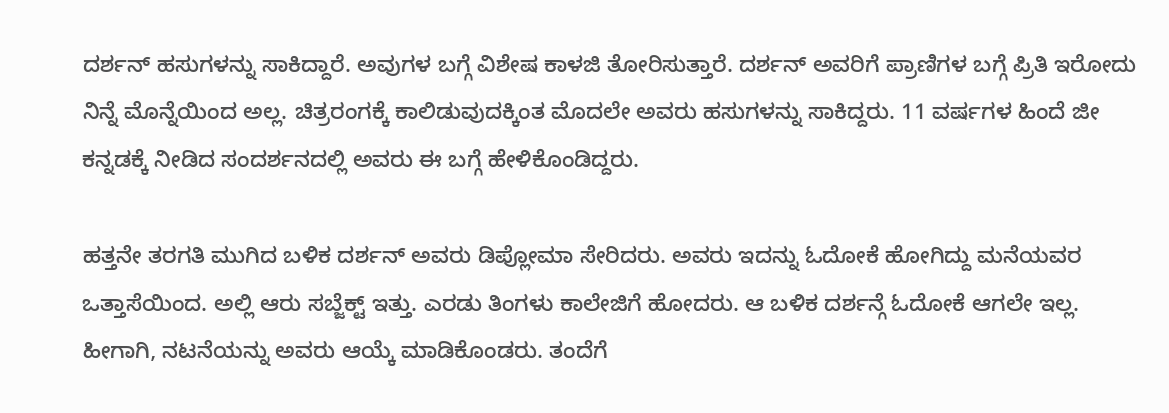ದರ್ಶನ್ ಹಸುಗಳನ್ನು ಸಾಕಿದ್ದಾರೆ. ಅವುಗಳ ಬಗ್ಗೆ ವಿಶೇಷ ಕಾಳಜಿ ತೋರಿಸುತ್ತಾರೆ. ದರ್ಶನ್ ಅವರಿಗೆ ಪ್ರಾಣಿಗಳ ಬಗ್ಗೆ ಪ್ರಿತಿ ಇರೋದು ನಿನ್ನೆ ಮೊನ್ನೆಯಿಂದ ಅಲ್ಲ. ಚಿತ್ರರಂಗಕ್ಕೆ ಕಾಲಿಡುವುದಕ್ಕಿಂತ ಮೊದಲೇ ಅವರು ಹಸುಗಳನ್ನು ಸಾಕಿದ್ದರು. 11 ವರ್ಷಗಳ ಹಿಂದೆ ಜೀ ಕನ್ನಡಕ್ಕೆ ನೀಡಿದ ಸಂದರ್ಶನದಲ್ಲಿ ಅವರು ಈ ಬಗ್ಗೆ ಹೇಳಿಕೊಂಡಿದ್ದರು.

ಹತ್ತನೇ ತರಗತಿ ಮುಗಿದ ಬಳಿಕ ದರ್ಶನ್ ಅವರು ಡಿಪ್ಲೋಮಾ ಸೇರಿದರು. ಅವರು ಇದನ್ನು ಓದೋಕೆ ಹೋಗಿದ್ದು ಮನೆಯವರ ಒತ್ತಾಸೆಯಿಂದ. ಅಲ್ಲಿ ಆರು ಸಬ್ಜೆಕ್ಟ್ ಇತ್ತು. ಎರಡು ತಿಂಗಳು ಕಾಲೇಜಿಗೆ ಹೋದರು. ಆ ಬಳಿಕ ದರ್ಶನ್ಗೆ ಓದೋಕೆ ಆಗಲೇ ಇಲ್ಲ. ಹೀಗಾಗಿ, ನಟನೆಯನ್ನು ಅವರು ಆಯ್ಕೆ ಮಾಡಿಕೊಂಡರು. ತಂದೆಗೆ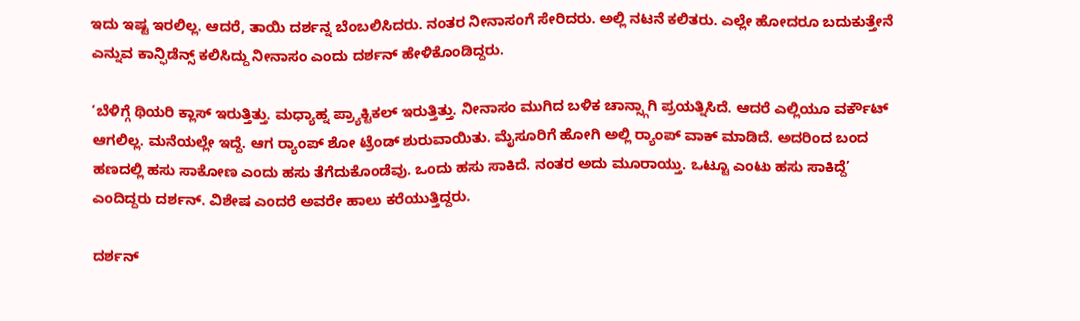ಇದು ಇಷ್ಟ ಇರಲಿಲ್ಲ. ಆದರೆ, ತಾಯಿ ದರ್ಶನ್ನ ಬೆಂಬಲಿಸಿದರು. ನಂತರ ನೀನಾಸಂಗೆ ಸೇರಿದರು. ಅಲ್ಲಿ ನಟನೆ ಕಲಿತರು. ಎಲ್ಲೇ ಹೋದರೂ ಬದುಕುತ್ತೇನೆ ಎನ್ನುವ ಕಾನ್ಫಿಡೆನ್ಸ್ ಕಲಿಸಿದ್ದು ನೀನಾಸಂ ಎಂದು ದರ್ಶನ್ ಹೇಳಿಕೊಂಡಿದ್ದರು.

‘ಬೆಳಿಗ್ಗೆ ಥಿಯರಿ ಕ್ಲಾಸ್ ಇರುತ್ತಿತ್ತು. ಮಧ್ಯಾಹ್ನ ಪ್ರ್ಯಾಕ್ಟಿಕಲ್ ಇರುತ್ತಿತ್ತು. ನೀನಾಸಂ ಮುಗಿದ ಬಳಿಕ ಚಾನ್ಸ್ಗಾಗಿ ಪ್ರಯತ್ನಿಸಿದೆ. ಆದರೆ ಎಲ್ಲಿಯೂ ವರ್ಕೌಟ್ ಆಗಲಿಲ್ಲ. ಮನೆಯಲ್ಲೇ ಇದ್ದೆ. ಆಗ ರ‍್ಯಾಂಪ್ ಶೋ ಟ್ರೆಂಡ್ ಶುರುವಾಯಿತು. ಮೈಸೂರಿಗೆ ಹೋಗಿ ಅಲ್ಲಿ ರ‍್ಯಾಂಪ್ ವಾಕ್ ಮಾಡಿದೆ. ಅದರಿಂದ ಬಂದ ಹಣದಲ್ಲಿ ಹಸು ಸಾಕೋಣ ಎಂದು ಹಸು ತೆಗೆದುಕೊಂಡೆವು. ಒಂದು ಹಸು ಸಾಕಿದೆ. ನಂತರ ಅದು ಮೂರಾಯ್ತು. ಒಟ್ಟೂ ಎಂಟು ಹಸು ಸಾಕಿದ್ದೆ’ ಎಂದಿದ್ದರು ದರ್ಶನ್. ವಿಶೇಷ ಎಂದರೆ ಅವರೇ ಹಾಲು ಕರೆಯುತ್ತಿದ್ದರು.

ದರ್ಶನ್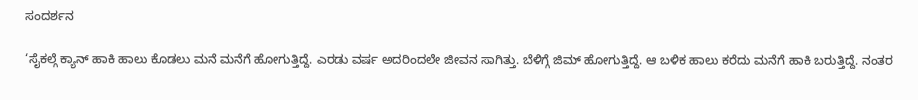ಸಂದರ್ಶನ

‘ಸೈಕಲ್ಗೆ ಕ್ಯಾನ್ ಹಾಕಿ ಹಾಲು ಕೊಡಲು ಮನೆ ಮನೆಗೆ ಹೋಗುತ್ತಿದ್ದೆ. ಎರಡು ವರ್ಷ ಅದರಿಂದಲೇ ಜೀವನ ಸಾಗಿತ್ತು. ಬೆಳಿಗ್ಗೆ ಜಿಮ್ ಹೋಗುತ್ತಿದ್ದೆ. ಆ ಬಳಿಕ ಹಾಲು ಕರೆದು ಮನೆಗೆ ಹಾಕಿ ಬರುತ್ತಿದ್ದೆ. ನಂತರ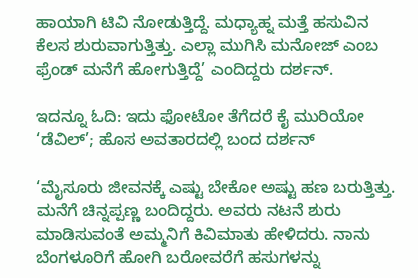ಹಾಯಾಗಿ ಟಿವಿ ನೋಡುತ್ತಿದ್ದೆ. ಮಧ್ಯಾಹ್ನ ಮತ್ತೆ ಹಸುವಿನ ಕೆಲಸ ಶುರುವಾಗುತ್ತಿತ್ತು. ಎಲ್ಲಾ ಮುಗಿಸಿ ಮನೋಜ್ ಎಂಬ ಫ್ರೆಂಡ್ ಮನೆಗೆ ಹೋಗುತ್ತಿದ್ದೆ’ ಎಂದಿದ್ದರು ದರ್ಶನ್.

ಇದನ್ನೂ ಓದಿ: ಇದು ಫೋಟೋ ತೆಗೆದರೆ ಕೈ ಮುರಿಯೋ ‘ಡೆವಿಲ್’; ಹೊಸ ಅವತಾರದಲ್ಲಿ ಬಂದ ದರ್ಶನ್

‘ಮೈಸೂರು ಜೀವನಕ್ಕೆ ಎಷ್ಟು ಬೇಕೋ ಅಷ್ಟು ಹಣ ಬರುತ್ತಿತ್ತು. ಮನೆಗೆ ಚಿನ್ನಪ್ಪಣ್ಣ ಬಂದಿದ್ದರು. ಅವರು ನಟನೆ ಶುರು ಮಾಡಿಸುವಂತೆ ಅಮ್ಮನಿಗೆ ಕಿವಿಮಾತು ಹೇಳಿದರು. ನಾನು ಬೆಂಗಳೂರಿಗೆ ಹೋಗಿ ಬರೋವರೆಗೆ ಹಸುಗಳನ್ನು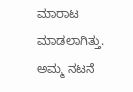ಮಾರಾಟ ಮಾಡಲಾಗಿತ್ತು. ಅಮ್ಮ ನಟನೆ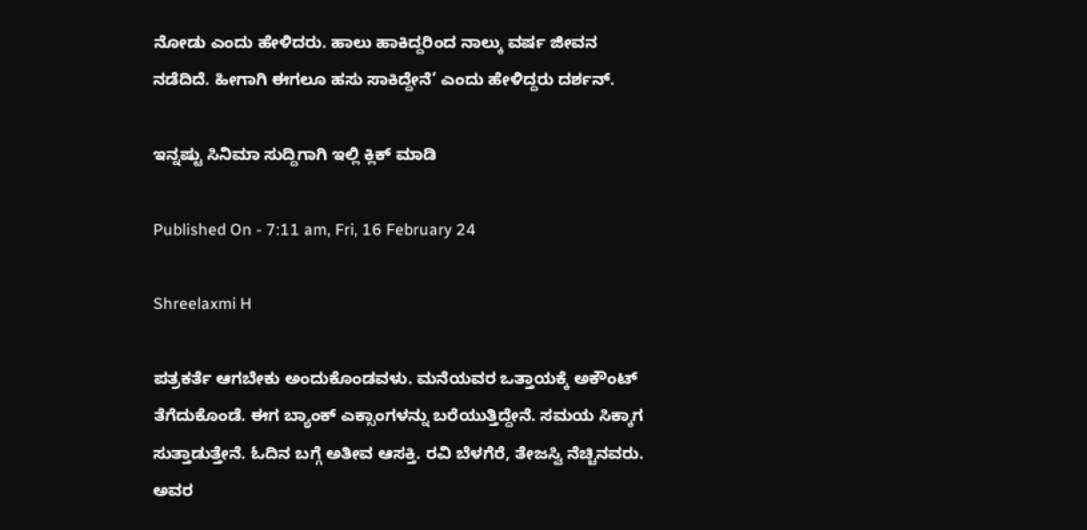ನೋಡು ಎಂದು ಹೇಳಿದರು. ಹಾಲು ಹಾಕಿದ್ದರಿಂದ ನಾಲ್ಕು ವರ್ಷ ಜೀವನ ನಡೆದಿದೆ. ಹೀಗಾಗಿ ಈಗಲೂ ಹಸು ಸಾಕಿದ್ದೇನೆ’ ಎಂದು ಹೇಳಿದ್ದರು ದರ್ಶನ್.

ಇನ್ನಷ್ಟು ಸಿನಿಮಾ ಸುದ್ದಿಗಾಗಿ ಇಲ್ಲಿ ಕ್ಲಿಕ್ ಮಾಡಿ

Published On - 7:11 am, Fri, 16 February 24

Shreelaxmi H

ಪತ್ರಕರ್ತೆ ಆಗಬೇಕು ಅಂದುಕೊಂಡವಳು. ಮನೆಯವರ ಒತ್ತಾಯಕ್ಕೆ ಅಕೌಂಟ್ ತೆಗೆದುಕೊಂಡೆ. ಈಗ ಬ್ಯಾಂಕ್ ಎಕ್ಸಾಂಗಳನ್ನು ಬರೆಯುತ್ತಿದ್ದೇನೆ. ಸಮಯ ಸಿಕ್ಕಾಗ ಸುತ್ತಾಡುತ್ತೇನೆ. ಓದಿನ ಬಗ್ಗೆ ಅತೀವ ಆಸಕ್ತಿ. ರವಿ ಬೆಳಗೆರೆ, ತೇಜಸ್ವಿ ನೆಚ್ಚಿನವರು. ಅವರ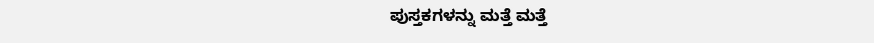ಪುಸ್ತಕಗಳನ್ನು ಮತ್ತೆ ಮತ್ತೆ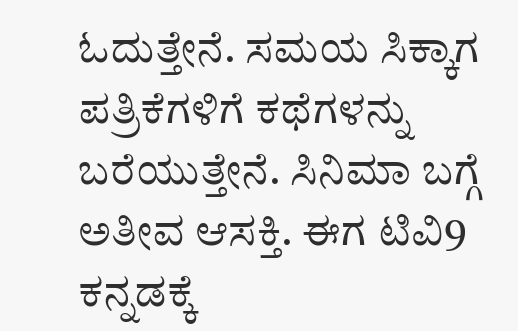ಓದುತ್ತೇನೆ. ಸಮಯ ಸಿಕ್ಕಾಗ ಪತ್ರಿಕೆಗಳಿಗೆ ಕಥೆಗಳನ್ನು ಬರೆಯುತ್ತೇನೆ. ಸಿನಿಮಾ ಬಗ್ಗೆ ಅತೀವ ಆಸಕ್ತಿ. ಈಗ ಟಿವಿ9 ಕನ್ನಡಕ್ಕೆ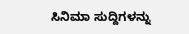ಸಿನಿಮಾ ಸುದ್ದಿಗಳನ್ನು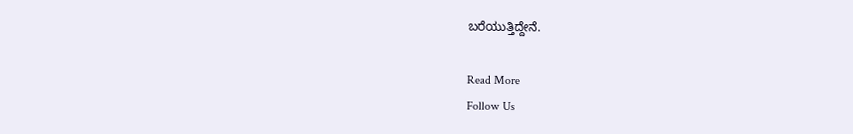ಬರೆಯುತ್ತಿದ್ದೇನೆ.

Read More
Follow Us